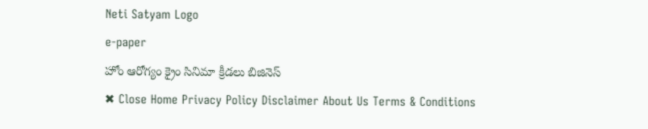Neti Satyam Logo
e-paper
హోం ఆరోగ్యం క్రైం సినిమా క్రీడలు బిజినెస్
✖ Close Home Privacy Policy Disclaimer About Us Terms & Conditions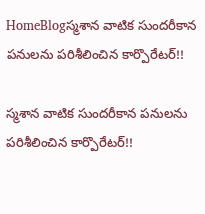HomeBlogస్మశాన వాటిక సుందరీకాన పనులను పరిశీలించిన కార్పొరేటర్!!

స్మశాన వాటిక సుందరీకాన పనులను పరిశీలించిన కార్పొరేటర్!!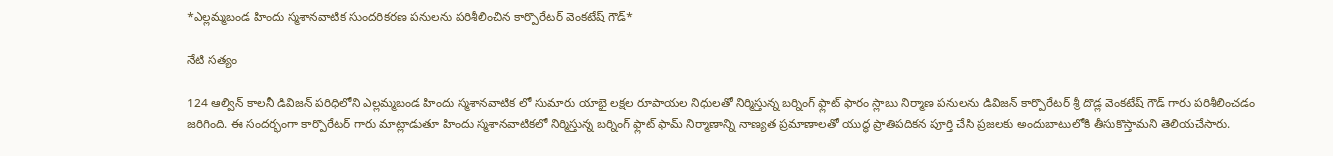*ఎల్లమ్మబండ హిందు స్మశానవాటిక సుందరికరణ పనులను పరిశీలించిన కార్పొరేటర్ వెంకటేష్ గౌడ్*

నేటి సత్యం

124 ఆల్విన్ కాలనీ డివిజన్ పరిధిలోని ఎల్లమ్మబండ హిందు స్మశానవాటిక లో సుమారు యాభై లక్షల రూపాయల నిధులతో నిర్మిస్తున్న బర్నింగ్ ఫ్లాట్ ఫారం స్లాబు నిర్మాణ పనులను డివిజన్ కార్పొరేటర్ శ్రీ దొడ్ల వెంకటేష్ గౌడ్ గారు పరిశీలించడం జరిగింది. ఈ సందర్భంగా కార్పొరేటర్ గారు మాట్లాడుతూ హిందు స్మశానవాటికలో నిర్మిస్తున్న బర్నింగ్ ఫ్లాట్ ఫామ్ నిర్మాణాన్ని నాణ్యత ప్రమాణాలతో యుద్ధ ప్రాతిపదికన పూర్తి చేసి ప్రజలకు అందుబాటులోకి తీసుకొస్తామని తెలియచేసారు.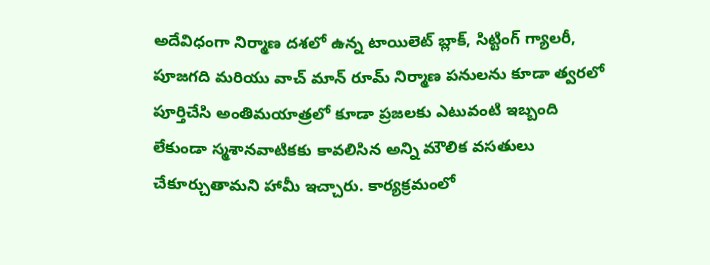అదేవిధంగా నిర్మాణ దశలో ఉన్న టాయిలెట్ బ్లాక్, సిట్టింగ్ గ్యాలరీ, పూజగది మరియు వాచ్ మాన్ రూమ్ నిర్మాణ పనులను కూడా త్వరలో పూర్తిచేసి అంతిమయాత్రలో కూడా ప్రజలకు ఎటువంటి ఇబ్బంది లేకుండా స్మశానవాటికకు కావలిసిన అన్ని మౌలిక వసతులు చేకూర్చుతామని హామీ ఇచ్చారు. కార్యక్రమంలో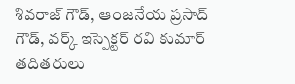శివరాజ్ గౌడ్, ఆంజనేయ ప్రసాద్ గౌడ్, వర్క్ ఇస్పెక్టర్ రవి కుమార్ తదితరులు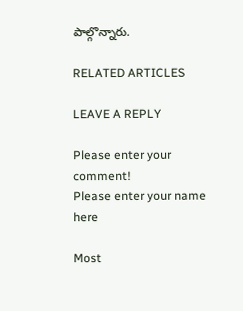పాల్గొన్నారు.

RELATED ARTICLES

LEAVE A REPLY

Please enter your comment!
Please enter your name here

Most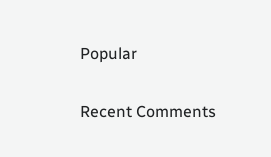Popular

Recent Comments